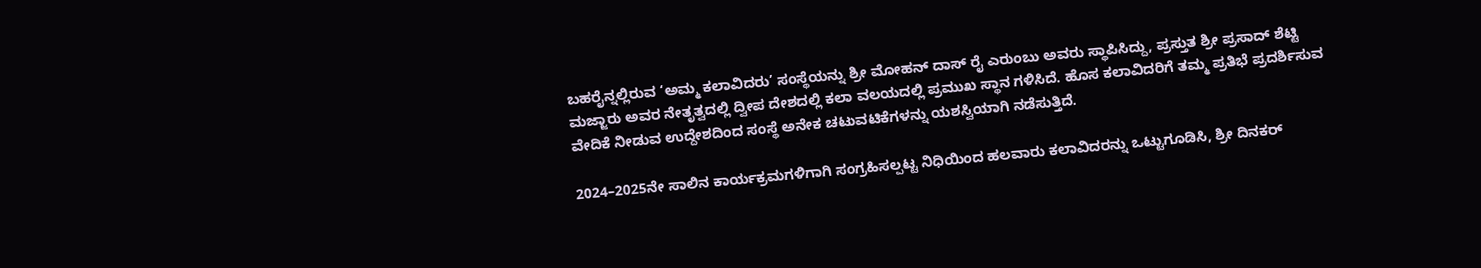ಬಹರೈನ್ನಲ್ಲಿರುವ ‘ಅಮ್ಮ ಕಲಾವಿದರು’ ಸಂಸ್ಥೆಯನ್ನು ಶ್ರೀ ಮೋಹನ್ ದಾಸ್ ರೈ ಎರುಂಬು ಅವರು ಸ್ಥಾಪಿಸಿದ್ದು, ಪ್ರಸ್ತುತ ಶ್ರೀ ಪ್ರಸಾದ್ ಶೆಟ್ಟಿ ಮಜ್ಜಾರು ಅವರ ನೇತೃತ್ವದಲ್ಲಿ ದ್ವೀಪ ದೇಶದಲ್ಲಿ ಕಲಾ ವಲಯದಲ್ಲಿ ಪ್ರಮುಖ ಸ್ಥಾನ ಗಳಿಸಿದೆ. ಹೊಸ ಕಲಾವಿದರಿಗೆ ತಮ್ಮ ಪ್ರತಿಭೆ ಪ್ರದರ್ಶಿಸುವ ವೇದಿಕೆ ನೀಡುವ ಉದ್ದೇಶದಿಂದ ಸಂಸ್ಥೆ ಅನೇಕ ಚಟುವಟಿಕೆಗಳನ್ನು ಯಶಸ್ವಿಯಾಗಿ ನಡೆಸುತ್ತಿದೆ.

2024–2025ನೇ ಸಾಲಿನ ಕಾರ್ಯಕ್ರಮಗಳಿಗಾಗಿ ಸಂಗ್ರಹಿಸಲ್ಪಟ್ಟ ನಿಧಿಯಿಂದ ಹಲವಾರು ಕಲಾವಿದರನ್ನು ಒಟ್ಟುಗೂಡಿಸಿ, ಶ್ರೀ ದಿನಕರ್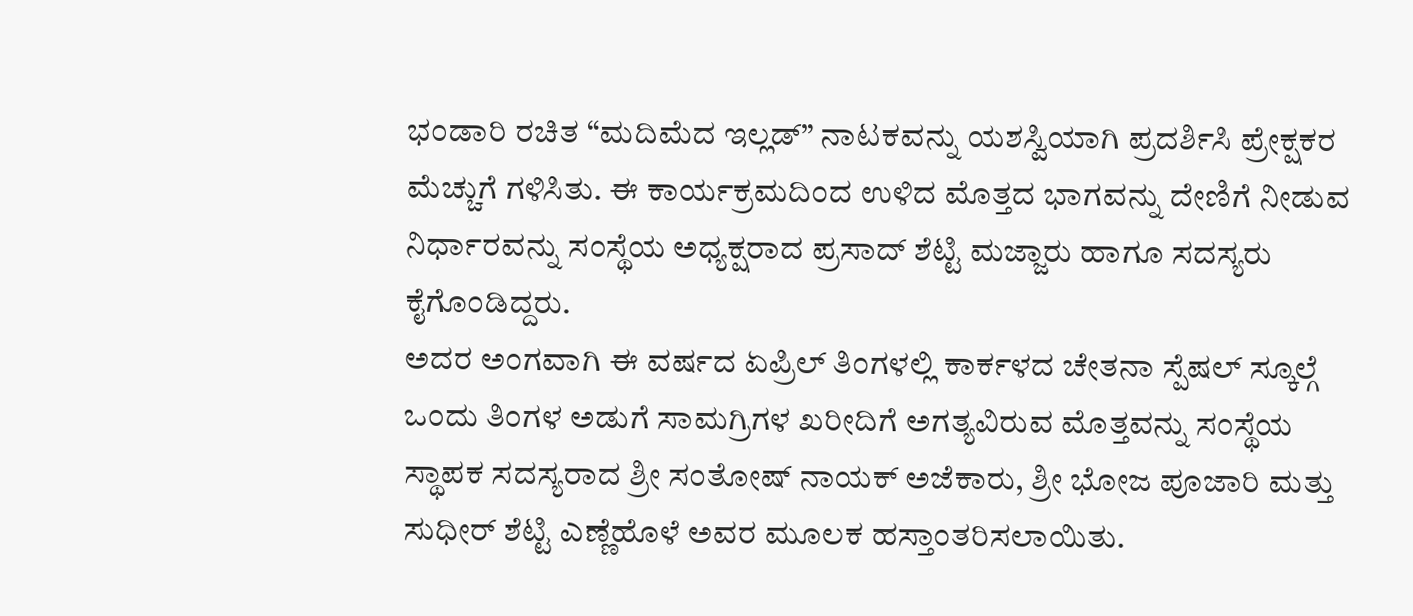ಭಂಡಾರಿ ರಚಿತ “ಮದಿಮೆದ ಇಲ್ಲಡ್” ನಾಟಕವನ್ನು ಯಶಸ್ವಿಯಾಗಿ ಪ್ರದರ್ಶಿಸಿ ಪ್ರೇಕ್ಷಕರ ಮೆಚ್ಚುಗೆ ಗಳಿಸಿತು. ಈ ಕಾರ್ಯಕ್ರಮದಿಂದ ಉಳಿದ ಮೊತ್ತದ ಭಾಗವನ್ನು ದೇಣಿಗೆ ನೀಡುವ ನಿರ್ಧಾರವನ್ನು ಸಂಸ್ಥೆಯ ಅಧ್ಯಕ್ಷರಾದ ಪ್ರಸಾದ್ ಶೆಟ್ಟಿ ಮಜ್ಜಾರು ಹಾಗೂ ಸದಸ್ಯರು ಕೈಗೊಂಡಿದ್ದರು.
ಅದರ ಅಂಗವಾಗಿ ಈ ವರ್ಷದ ಏಪ್ರಿಲ್ ತಿಂಗಳಲ್ಲಿ ಕಾರ್ಕಳದ ಚೇತನಾ ಸ್ಪೆಷಲ್ ಸ್ಕೂಲ್ಗೆ ಒಂದು ತಿಂಗಳ ಅಡುಗೆ ಸಾಮಗ್ರಿಗಳ ಖರೀದಿಗೆ ಅಗತ್ಯವಿರುವ ಮೊತ್ತವನ್ನು ಸಂಸ್ಥೆಯ ಸ್ಥಾಪಕ ಸದಸ್ಯರಾದ ಶ್ರೀ ಸಂತೋಷ್ ನಾಯಕ್ ಅಜೆಕಾರು, ಶ್ರೀ ಭೋಜ ಪೂಜಾರಿ ಮತ್ತು ಸುಧೀರ್ ಶೆಟ್ಟಿ ಎಣ್ಣೆಹೊಳೆ ಅವರ ಮೂಲಕ ಹಸ್ತಾಂತರಿಸಲಾಯಿತು.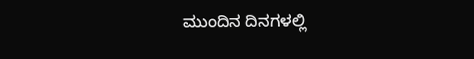ಮುಂದಿನ ದಿನಗಳಲ್ಲಿ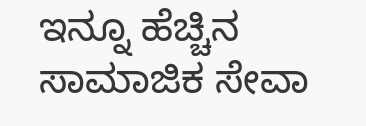ಇನ್ನೂ ಹೆಚ್ಚಿನ ಸಾಮಾಜಿಕ ಸೇವಾ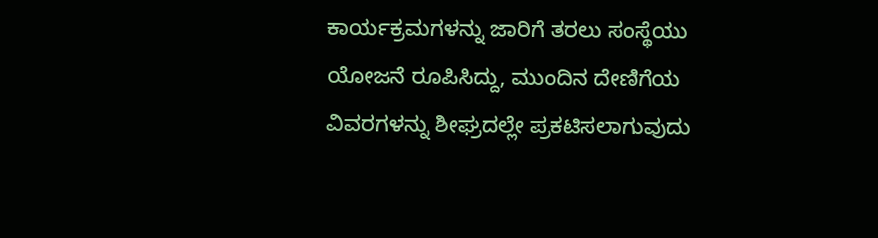ಕಾರ್ಯಕ್ರಮಗಳನ್ನು ಜಾರಿಗೆ ತರಲು ಸಂಸ್ಥೆಯು ಯೋಜನೆ ರೂಪಿಸಿದ್ದು, ಮುಂದಿನ ದೇಣಿಗೆಯ ವಿವರಗಳನ್ನು ಶೀಘ್ರದಲ್ಲೇ ಪ್ರಕಟಿಸಲಾಗುವುದು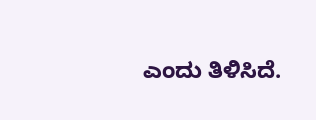ಎಂದು ತಿಳಿಸಿದೆ.